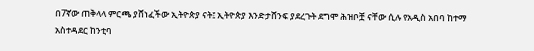በ7ኛው ጠቅላላ ምርጫ ያሸነፈችው ኢትዮጵያ ናት፤ ኢትዮጵያ እንድታሸንፍ ያደረጉት ደግሞ ሕዝቦቿ ናቸው ሲሉ የአዲስ አበባ ከተማ አስተዳደር ከንቲባ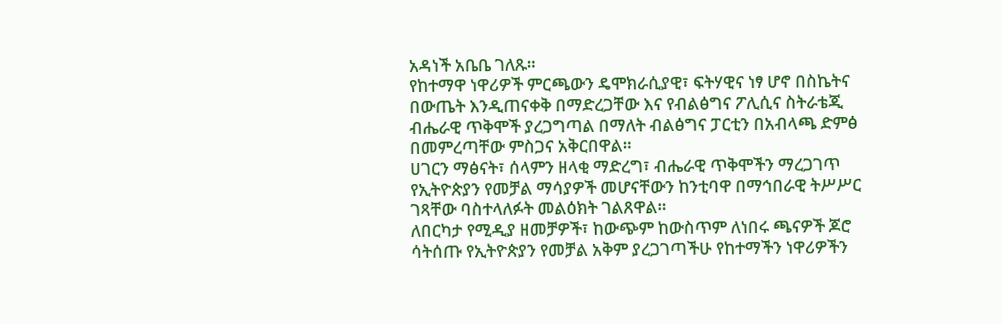አዳነች አቤቤ ገለጹ።
የከተማዋ ነዋሪዎች ምርጫውን ዴሞክራሲያዊ፣ ፍትሃዊና ነፃ ሆኖ በስኬትና በውጤት እንዲጠናቀቅ በማድረጋቸው እና የብልፅግና ፖሊሲና ስትራቴጂ ብሔራዊ ጥቅሞች ያረጋግጣል በማለት ብልፅግና ፓርቲን በአብላጫ ድምፅ በመምረጣቸው ምስጋና አቅርበዋል።
ሀገርን ማፅናት፣ ሰላምን ዘላቂ ማድረግ፣ ብሔራዊ ጥቅሞችን ማረጋገጥ የኢትዮጵያን የመቻል ማሳያዎች መሆናቸውን ከንቲባዋ በማኅበራዊ ትሥሥር ገጻቸው ባስተላለፉት መልዕክት ገልጸዋል።
ለበርካታ የሚዲያ ዘመቻዎች፣ ከውጭም ከውስጥም ለነበሩ ጫናዎች ጆሮ ሳትሰጡ የኢትዮጵያን የመቻል አቅም ያረጋገጣችሁ የከተማችን ነዋሪዎችን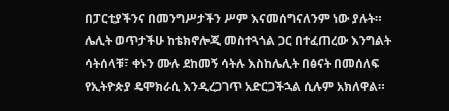በፓርቲያችንና በመንግሥታችን ሥም እናመሰግናለንም ነው ያሉት።
ሌሊት ወጥታችሁ ከቴክኖሎጂ መስተጓጎል ጋር በተፈጠረው እንግልት ሳትሰላቹ፣ ቀኑን ሙሉ ደከመኝ ሳትሉ እስከሌሊት በፅናት በመሰለፍ የኢትዮጵያ ዴሞክራሲ እንዲረጋገጥ አድርጋችኋል ሲሉም አክለዋል።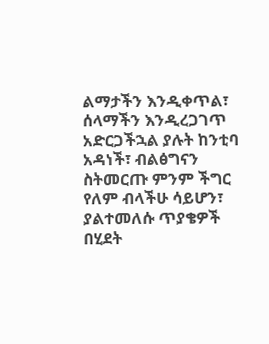ልማታችን እንዲቀጥል፣ ሰላማችን እንዲረጋገጥ አድርጋችኋል ያሉት ከንቲባ አዳነች፣ ብልፅግናን ስትመርጡ ምንም ችግር የለም ብላችሁ ሳይሆን፣ ያልተመለሱ ጥያቄዎች በሂደት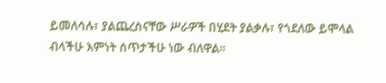ይመለሳሉ፣ ያልጨረስናቸው ሥራዎች በሂደት ያልቃሉ፣ የጎደለው ይሞላል ብላችሁ እምነት ሰጥታችሁ ነው ብለዋል።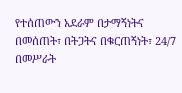የተሰጠውን አደራም በታማኝነትና በመሰጠት፣ በትጋትና በቁርጠኝነት፣ 24/7 በመሥራት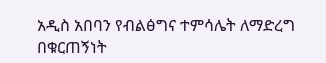አዲስ አበባን የብልፅግና ተምሳሌት ለማድረግ በቁርጠኝነት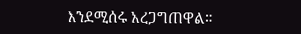እንደሚሰሩ አረጋግጠዋል።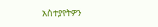አስተያየትዎን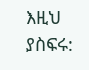እዚህ ያስፍሩ: